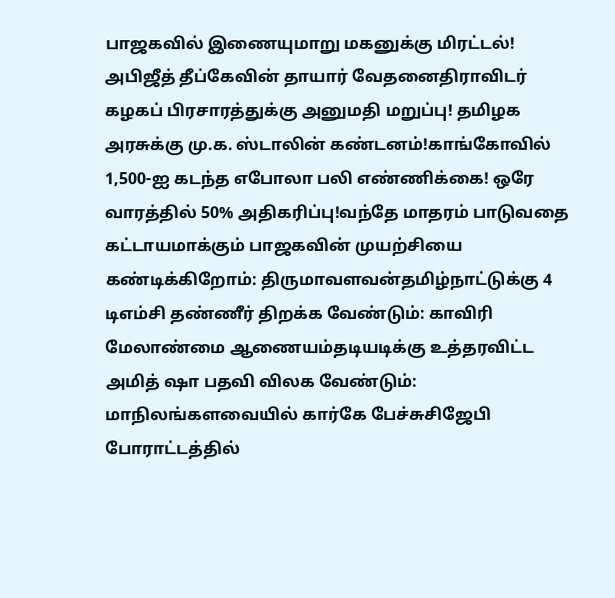பாஜகவில் இணையுமாறு மகனுக்கு மிரட்டல்! அபிஜீத் தீப்கேவின் தாயார் வேதனைதிராவிடர் கழகப் பிரசாரத்துக்கு அனுமதி மறுப்பு! தமிழக அரசுக்கு மு.க. ஸ்டாலின் கண்டனம்!காங்கோவில் 1,500-ஐ கடந்த எபோலா பலி எண்ணிக்கை! ஒரே வாரத்தில் 50% அதிகரிப்பு!வந்தே மாதரம் பாடுவதை கட்டாயமாக்கும் பாஜகவின் முயற்சியை கண்டிக்கிறோம்: திருமாவளவன்தமிழ்நாட்டுக்கு 4 டிஎம்சி தண்ணீர் திறக்க வேண்டும்: காவிரி மேலாண்மை ஆணையம்தடியடிக்கு உத்தரவிட்ட அமித் ஷா பதவி விலக வேண்டும்: மாநிலங்களவையில் கார்கே பேச்சுசிஜேபி போராட்டத்தில்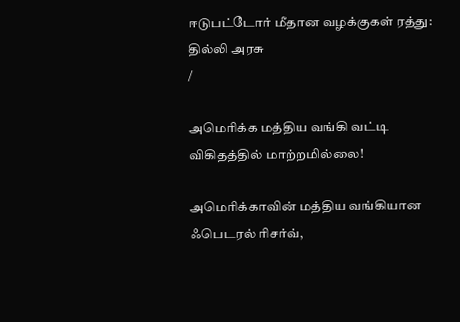ஈடுபட்டோர் மீதான வழக்குகள் ரத்து: தில்லி அரசு
/

அமெரிக்க மத்திய வங்கி வட்டி விகிதத்தில் மாற்றமில்லை!

அமெரிக்காவின் மத்திய வங்கியான ஃபெடரல் ரிசர்வ்,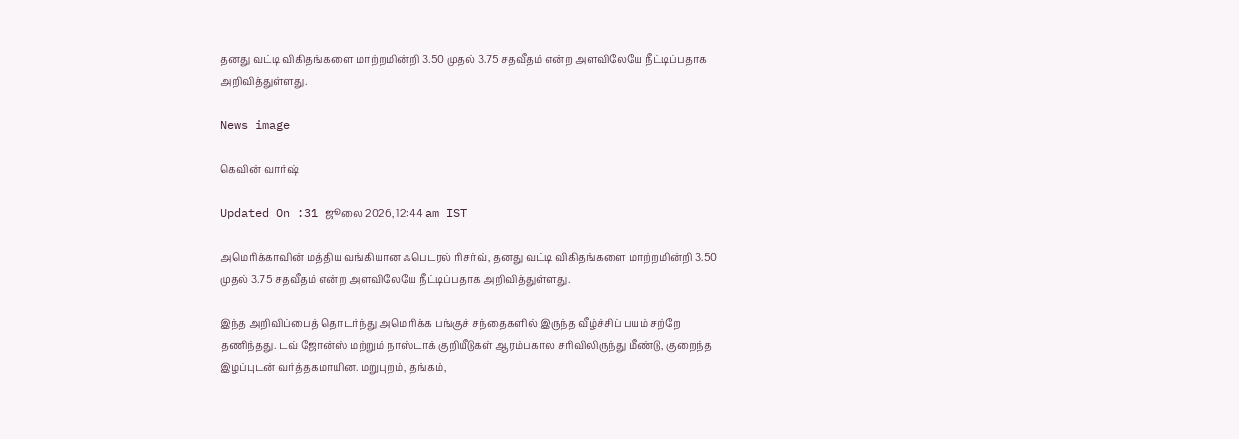தனது வட்டி விகிதங்களை மாற்றமின்றி 3.50 முதல் 3.75 சதவீதம் என்ற அளவிலேயே நீட்டிப்பதாக அறிவித்துள்ளது.

News image

கெவின் வார்ஷ்

Updated On :31 ஜூலை 2026, 12:44 am IST

அமெரிக்காவின் மத்திய வங்கியான ஃபெடரல் ரிசர்வ், தனது வட்டி விகிதங்களை மாற்றமின்றி 3.50 முதல் 3.75 சதவீதம் என்ற அளவிலேயே நீட்டிப்பதாக அறிவித்துள்ளது.

இந்த அறிவிப்பைத் தொடர்ந்து அமெரிக்க பங்குச் சந்தைகளில் இருந்த வீழ்ச்சிப் பயம் சற்றே தணிந்தது. டவ் ஜோன்ஸ் மற்றும் நாஸ்டாக் குறியீடுகள் ஆரம்பகால சரிவிலிருந்து மீண்டு, குறைந்த இழப்புடன் வர்த்தகமாயின. மறுபுறம், தங்கம்,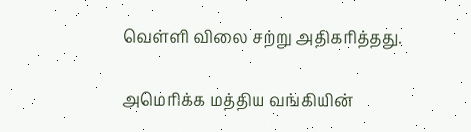வெள்ளி விலை சற்று அதிகரித்தது.

அமெரிக்க மத்திய வங்கியின்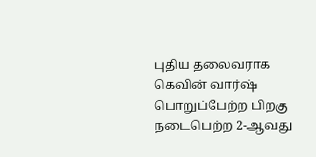புதிய தலைவராக கெவின் வார்ஷ் பொறுப்பேற்ற பிறகு நடைபெற்ற 2-ஆவது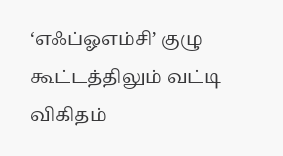‘எஃப்ஓஎம்சி’ குழு கூட்டத்திலும் வட்டி விகிதம்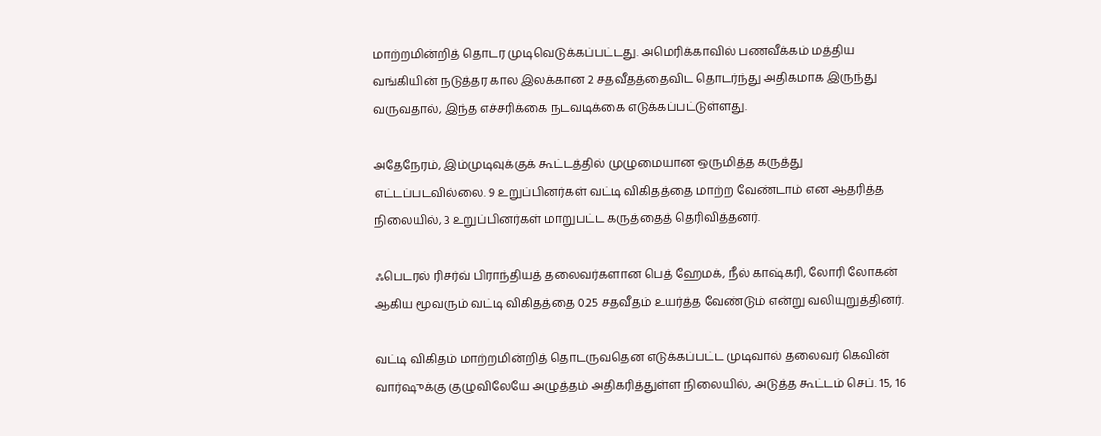மாற்றமின்றித் தொடர முடிவெடுக்கப்பட்டது. அமெரிக்காவில் பணவீக்கம் மத்திய வங்கியின் நடுத்தர கால இலக்கான 2 சதவீதத்தைவிட தொடர்ந்து அதிகமாக இருந்து வருவதால், இந்த எச்சரிக்கை நடவடிக்கை எடுக்கப்பட்டுள்ளது.

அதேநேரம், இம்முடிவுக்குக் கூட்டத்தில் முழுமையான ஒருமித்த கருத்து எட்டப்படவில்லை. 9 உறுப்பினர்கள் வட்டி விகிதத்தை மாற்ற வேண்டாம் என ஆதரித்த நிலையில், 3 உறுப்பினர்கள் மாறுபட்ட கருத்தைத் தெரிவித்தனர்.

ஃபெடரல் ரிசர்வ் பிராந்தியத் தலைவர்களான பெத் ஹேமக், நீல் காஷ்கரி, லோரி லோகன் ஆகிய மூவரும் வட்டி விகிதத்தை 0.25 சதவீதம் உயர்த்த வேண்டும் என்று வலியுறுத்தினர்.

வட்டி விகிதம் மாற்றமின்றித் தொடருவதென எடுக்கப்பட்ட முடிவால் தலைவர் கெவின் வார்ஷுக்கு குழுவிலேயே அழுத்தம் அதிகரித்துள்ள நிலையில், அடுத்த கூட்டம் செப். 15, 16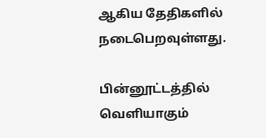ஆகிய தேதிகளில் நடைபெறவுள்ளது.

பின்னூட்டத்தில் வெளியாகும்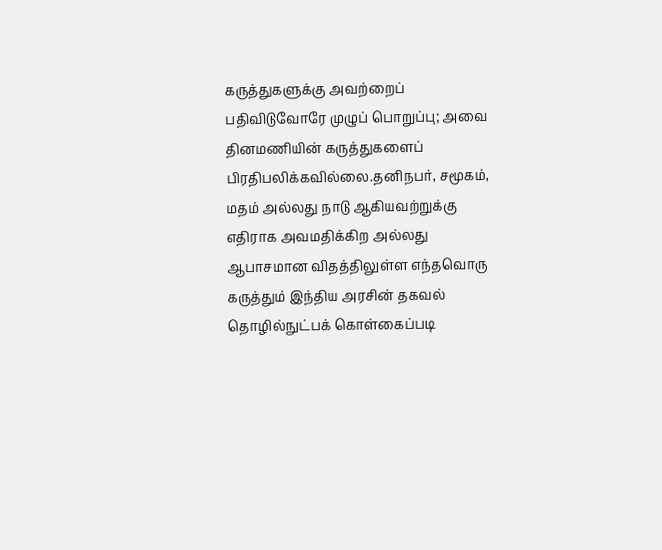கருத்துகளுக்கு அவற்றைப் பதிவிடுவோரே முழுப் பொறுப்பு; அவை தினமணியின் கருத்துகளைப் பிரதிபலிக்கவில்லை.தனிநபர், சமூகம், மதம் அல்லது நாடு ஆகியவற்றுக்கு எதிராக அவமதிக்கிற அல்லது ஆபாசமான விதத்திலுள்ள எந்தவொரு கருத்தும் இந்திய அரசின் தகவல் தொழில்நுட்பக் கொள்கைப்படி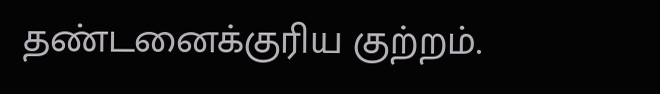தண்டனைக்குரிய குற்றம்.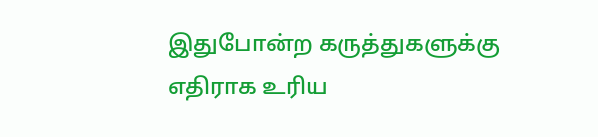இதுபோன்ற கருத்துகளுக்கு எதிராக உரிய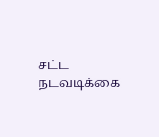சட்ட நடவடிக்கை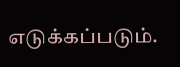எடுக்கப்படும்.